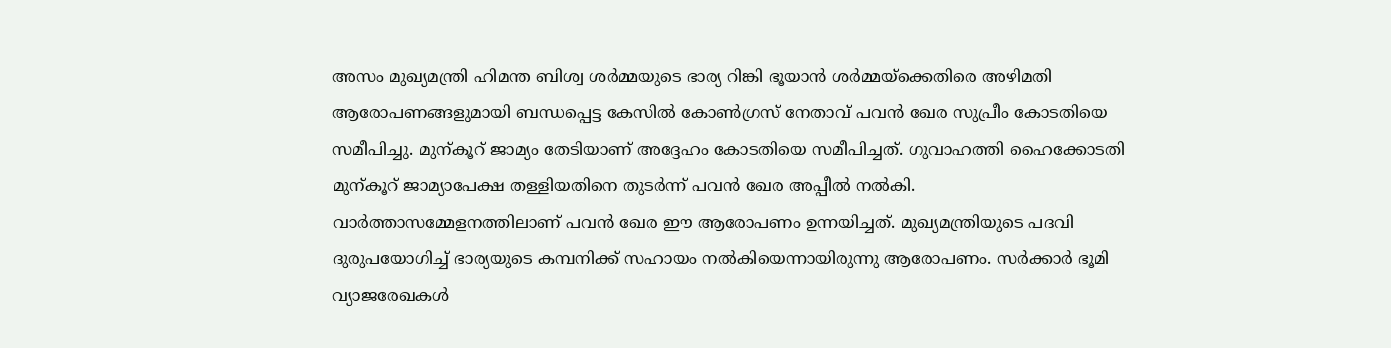അസം മുഖ്യമന്ത്രി ഹിമന്ത ബിശ്വ ശർമ്മയുടെ ഭാര്യ റിങ്കി ഭൂയാൻ ശർമ്മയ്ക്കെതിരെ അഴിമതി ആരോപണങ്ങളുമായി ബന്ധപ്പെട്ട കേസിൽ കോൺഗ്രസ് നേതാവ് പവൻ ഖേര സുപ്രീം കോടതിയെ സമീപിച്ചു. മുന്കൂറ് ജാമ്യം തേടിയാണ് അദ്ദേഹം കോടതിയെ സമീപിച്ചത്. ഗുവാഹത്തി ഹൈക്കോടതി മുന്കൂറ് ജാമ്യാപേക്ഷ തള്ളിയതിനെ തുടർന്ന് പവൻ ഖേര അപ്പീൽ നൽകി.
വാർത്താസമ്മേളനത്തിലാണ് പവൻ ഖേര ഈ ആരോപണം ഉന്നയിച്ചത്. മുഖ്യമന്ത്രിയുടെ പദവി ദുരുപയോഗിച്ച് ഭാര്യയുടെ കമ്പനിക്ക് സഹായം നൽകിയെന്നായിരുന്നു ആരോപണം. സർക്കാർ ഭൂമി വ്യാജരേഖകൾ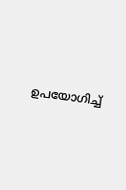ഉപയോഗിച്ച്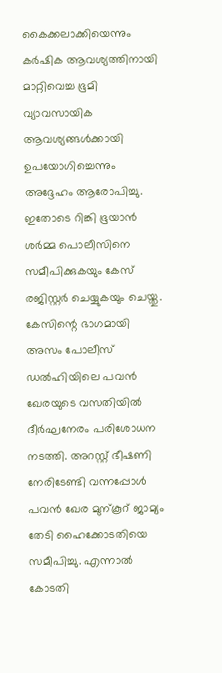കൈക്കലാക്കിയെന്നും കർഷിക ആവശ്യത്തിനായി മാറ്റിവെച്ച ഭൂമി വ്യാവസായിക ആവശ്യങ്ങൾക്കായി ഉപയോഗിച്ചെന്നും അദ്ദേഹം ആരോപിച്ചു. ഇതോടെ റിങ്കി ഭൂയാൻ ശർമ്മ പൊലീസിനെ സമീപിക്കുകയും കേസ് രജിസ്റ്റർ ചെയ്യുകയും ചെയ്തു.
കേസിന്റെ ഭാഗമായി അസം പോലീസ് ഡൽഹിയിലെ പവൻ ഖേരയുടെ വസതിയിൽ ദീർഘനേരം പരിശോധന നടത്തി. അറസ്റ്റ് ഭീഷണി നേരിടേണ്ടി വന്നപ്പോൾ പവൻ ഖേര മുന്കൂറ് ജാമ്യം തേടി ഹൈക്കോടതിയെ സമീപിച്ചു. എന്നാൽ കോടതി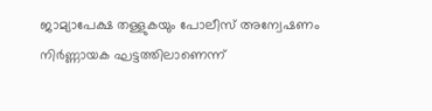ജാമ്യാപേക്ഷ തള്ളുകയും പോലീസ് അന്വേഷണം നിർണ്ണായക ഘട്ടത്തിലാണെന്ന്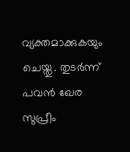വ്യക്തമാക്കുകയും ചെയ്തു. തുടർന്ന് പവൻ ഖേര സുപ്രീം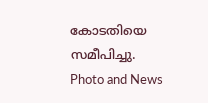കോടതിയെ സമീപിച്ചു.
Photo and News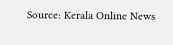Source: Kerala Online News